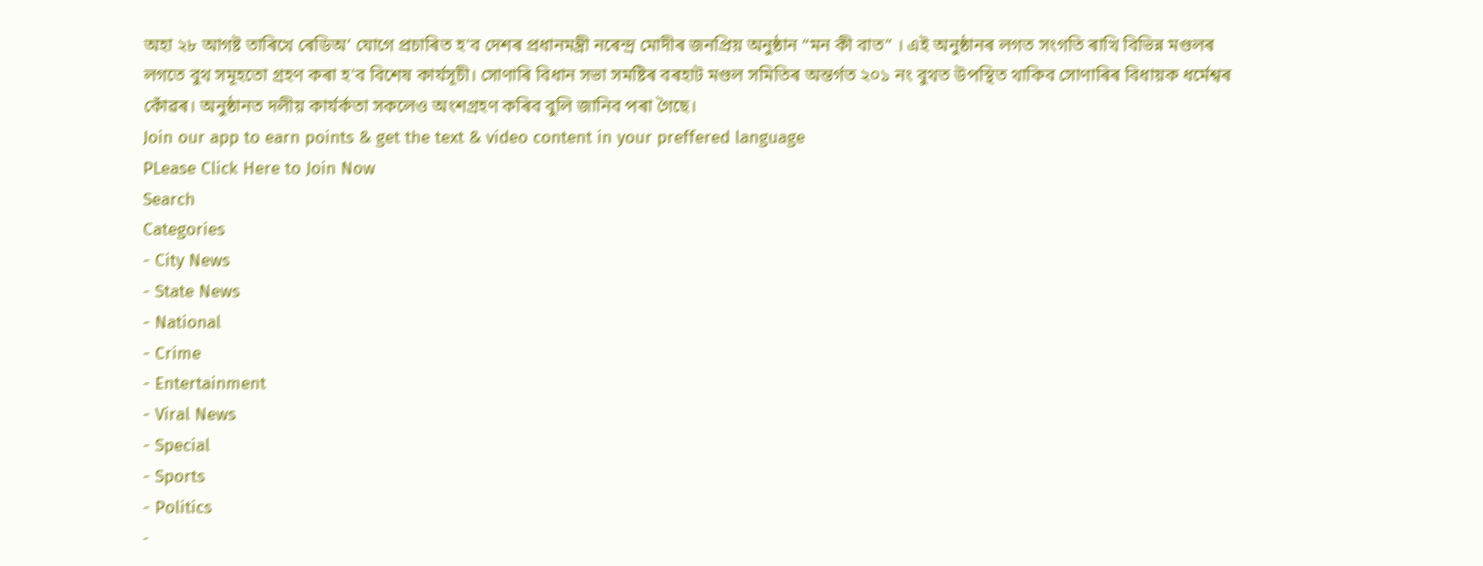অহা ২৮ আগষ্ট তাৰিখে ৰেডিঅ’ যোগে প্ৰচাৰিত হ'ব দেশৰ প্ৰধানমন্ত্ৰী নৰেন্দ্ৰ মোদীৰ জনপ্ৰিয় অনুষ্ঠান “মন কী বাত” । এই অনুষ্ঠানৰ লগত সংগতি ৰাখি বিভিন্ন মণ্ডলৰ লগতে বুথ সমূহতো গ্ৰহণ কৰা হ'ব বিশেষ কাৰ্যসূচী। সোণাৰি বিধান সভা সমষ্টিৰ বৰহাট মণ্ডল সমিতিৰ অন্তৰ্গত ২০১ নং বুথত উপস্থিত থাকিব সোণাৰিৰ বিধায়ক ধৰ্মেশ্বৰ কোঁৱৰ। অনুষ্ঠানত দলীয় কাৰ্যৰ্কতা সকলেও অংশগ্ৰহণ কৰিব বুলি জানিব পৰা গৈছে।
Join our app to earn points & get the text & video content in your preffered language
PLease Click Here to Join Now
Search
Categories
- City News
- State News
- National
- Crime
- Entertainment
- Viral News
- Special
- Sports
- Politics
-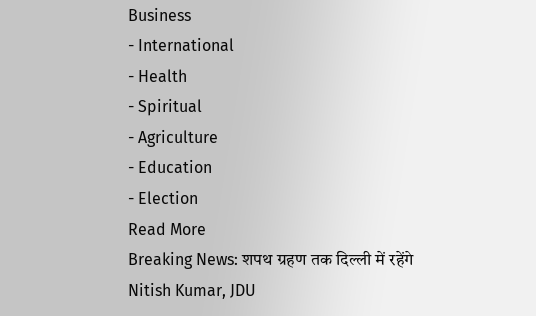Business
- International
- Health
- Spiritual
- Agriculture
- Education
- Election
Read More
Breaking News: शपथ ग्रहण तक दिल्ली में रहेंगे Nitish Kumar, JDU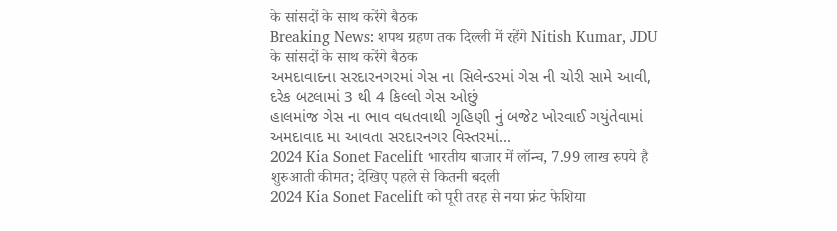के सांसदों के साथ करेंगे बैठक
Breaking News: शपथ ग्रहण तक दिल्ली में रहेंगे Nitish Kumar, JDU के सांसदों के साथ करेंगे बैठक
અમદાવાદના સરદારનગરમાં ગેસ ના સિલેન્ડરમાં ગેસ ની ચોરી સામે આવી, દરેક બટલામાં 3 થી 4 કિલ્લો ગેસ ઓછું
હાલમાંજ ગેસ ના ભાવ વધતવાથી ગૃહિણી નું બજેટ ખોરવાઈ ગયુંતેવામાં અમદાવાદ મા આવતા સરદારનગર વિસ્તરમાં...
2024 Kia Sonet Facelift भारतीय बाजार में लॉन्च, 7.99 लाख रुपये है शुरुआती कीमत; देखिए पहले से कितनी बदली
2024 Kia Sonet Facelift को पूरी तरह से नया फ्रंट फेशिया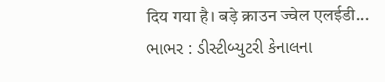दिय गया है। बड़े क्राउन ज्वेल एलईडी...
ભાભર : ડીસ્ટીબ્યુટરી કેનાલના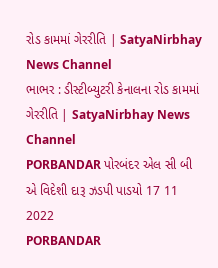રોડ કામમાં ગેરરીતિ | SatyaNirbhay News Channel
ભાભર : ડીસ્ટીબ્યુટરી કેનાલના રોડ કામમાં ગેરરીતિ | SatyaNirbhay News Channel
PORBANDAR પોરબંદર એલ સી બી એ વિદેશી દારૂ ઝડપી પાડયો 17 11 2022
PORBANDAR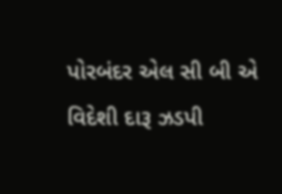પોરબંદર એલ સી બી એ વિદેશી દારૂ ઝડપી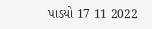પાડયો 17 11 2022